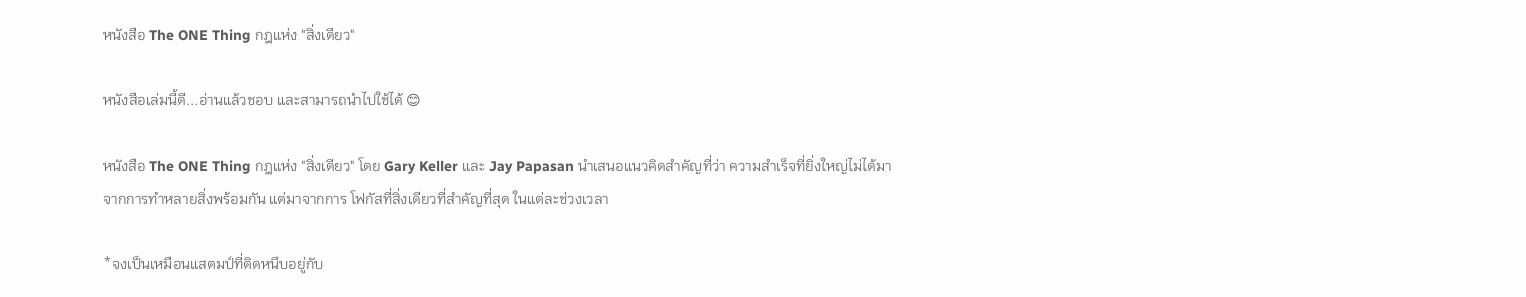หนังสือ The ONE Thing กฎแห่ง "สิ่งเดียว"

หนังสือเล่มนี้ดี...อ่านแล้วชอบ และสามารถนำไปใช้ได้ 😊

หนังสือ The ONE Thing กฎแห่ง "สิ่งเดียว" โดย Gary Keller และ Jay Papasan นำเสนอแนวคิดสำคัญที่ว่า ความสำเร็จที่ยิ่งใหญ่ไม่ได้มาจากการทำหลายสิ่งพร้อมกัน แต่มาจากการ โฟกัสที่สิ่งเดียวที่สำคัญที่สุด ในแต่ละช่วงเวลา

*จงเป็นเหมือนแสตมป์ที่ติดหนึบอยู่กับ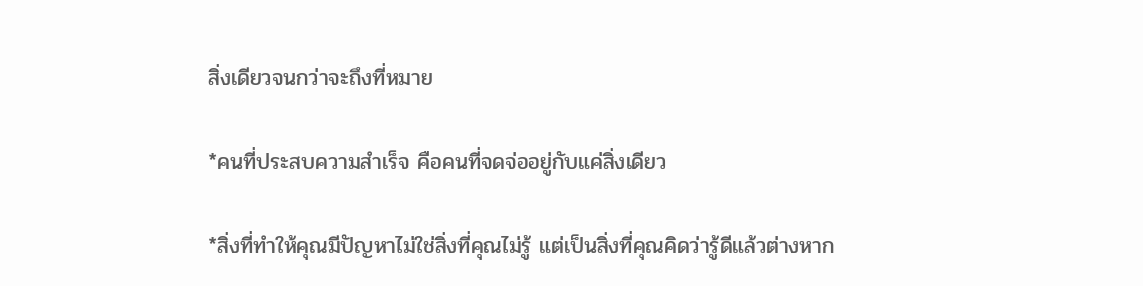สิ่งเดียวจนกว่าจะถึงที่หมาย

*คนที่ประสบความสำเร็จ คือคนที่จดจ่ออยู่กับแค่สิ่งเดียว

*สิ่งที่ทำให้คุณมีปัญหาไม่ใช่สิ่งที่คุณไม่รู้ แต่เป็นสิ่งที่คุณคิดว่ารู้ดีแล้วต่างหาก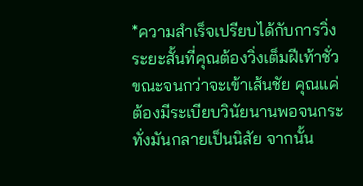*ความสำเร็จเปรียบได้กับการวิ่งระยะสั้นที่คุณต้องวิ่งเต็มฝีเท้าชั่วขณะจนกว่าจะเข้าเส้นชัย คุณแค่ต้องมีระเบียบวินัยนานพอจนกระทั่งมันกลายเป็นนิสัย จากนั้น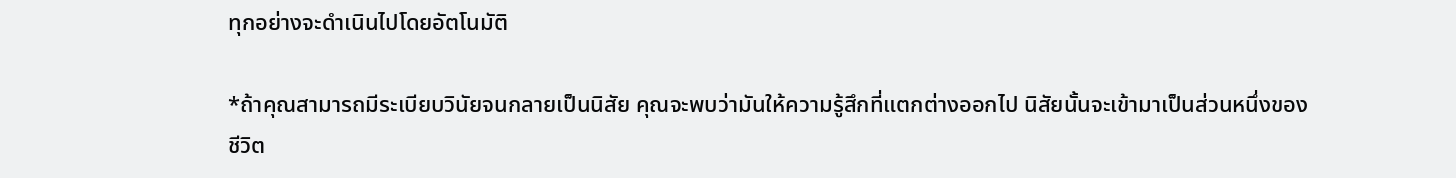ทุกอย่างจะดำเนินไปโดยอัตโนมัติ

*ถ้าคุณสามารถมีระเบียบวินัยจนกลายเป็นนิสัย คุณจะพบว่ามันให้ความรู้สึกที่แตกต่างออกไป นิสัยนั้นจะเข้ามาเป็นส่วนหนึ่งของชีวิต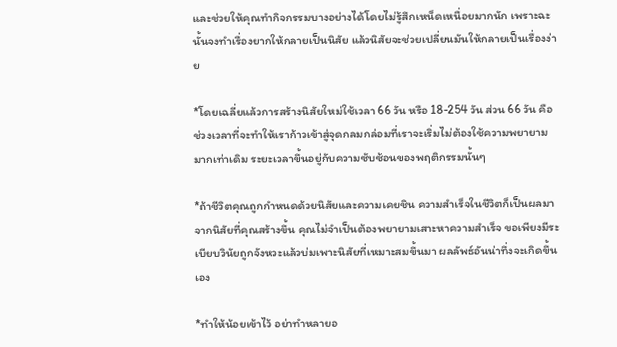และช่วยให้คุณทำกิจกรรมบางอย่างได้โดยไม่รู้สึกเหน็ดเหนื่อยมากนัก เพราะฉะนั้นจงทำเรื่องยากให้กลายเป็นนิสัย แล้วนิสัยจะช่วยเปลี่ยนมันให้กลายเป็นเรื่องง่าย

*โดยเฉลี่ยแล้วการสร้างนิสัยใหม่ใช้เวลา 66 วัน หรือ 18-254 วัน ส่วน 66 วัน คือช่วงเวลาที่จะทำให้เราก้าวเข้าสู่จุดกลมกล่อมที่เราจะเริ่มไม่ต้องใช้ความพยายามมากเท่าเดิม ระยะเวลาขึ้นอยู่กับความซับซ้อนของพฤติกรรมนั้นๆ

*ถ้าชีวิตคุณถูกกำหนดด้วยนิสัยและความเคยชิน ความสำเร็จในชีวิตก็เป็นผลมาจากนิสัยที่คุณสร้างขึ้น คุณไม่จำเป็นต้องพยายามเสาะหาความสำเร็จ ขอเพียงมีระเบียบวินัยถูกจังหวะแล้วบ่มเพาะนิสัยที่เหมาะสมขึ้นมา ผลลัพธ์อันน่าทึ่งจะเกิดขึ้นเอง

*ทำให้น้อยเข้าไว้ อย่าทำหลายอ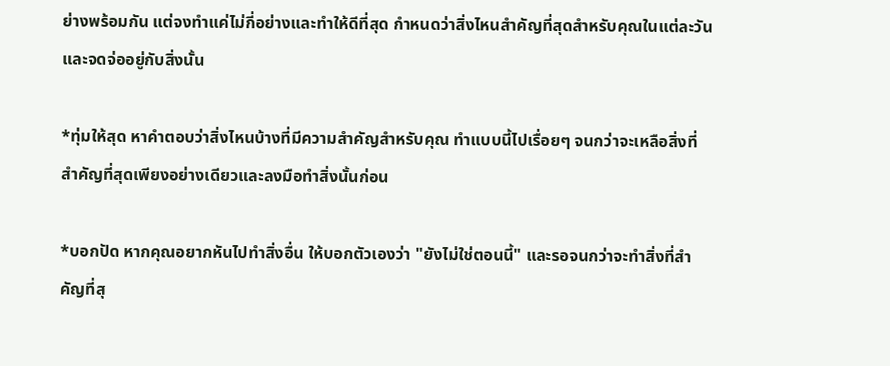ย่างพร้อมกัน แต่จงทำแค่ไม่กี่อย่างและทำให้ดีที่สุด กำหนดว่าสิ่งไหนสำคัญที่สุดสำหรับคุณในแต่ละวันและจดจ่ออยู่กับสิ่งนั้น

*ทุ่มให้สุด หาคำตอบว่าสิ่งไหนบ้างที่มีความสำคัญสำหรับคุณ ทำแบบนี้ไปเรื่อยๆ จนกว่าจะเหลือสิ่งที่สำคัญที่สุดเพียงอย่างเดียวและลงมือทำสิ่งนั้นก่อน

*บอกปัด หากคุณอยากหันไปทำสิ่งอื่น ให้บอกตัวเองว่า "ยังไม่ใช่ตอนนี้" และรอจนกว่าจะทำสิ่งที่สำคัญที่สุ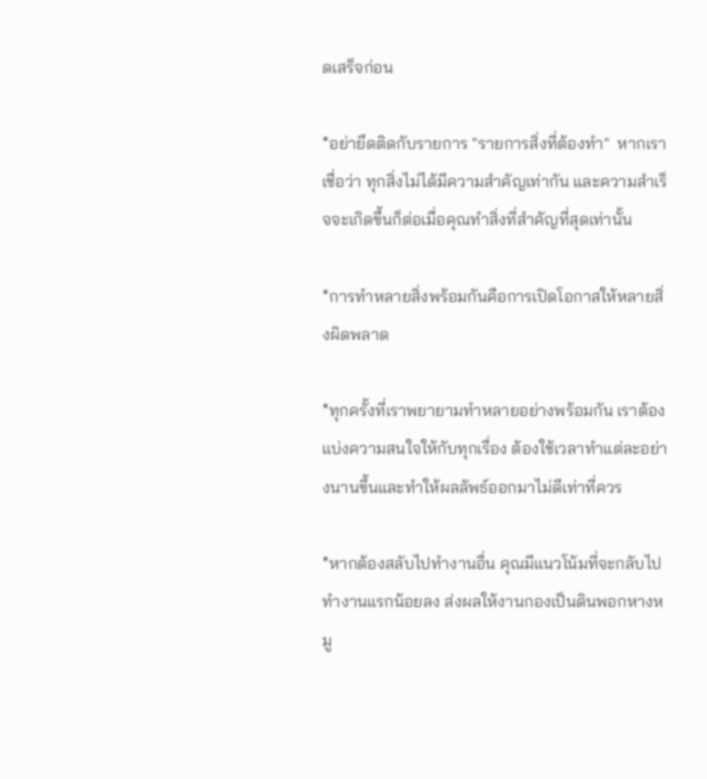ดเสร็จก่อน

*อย่ายึดติดกับรายการ "รายการสิ่งที่ต้องทำ"  หากเราเชื่อว่า ทุกสิ่งไม่ได้มีความสำคัญเท่ากัน และความสำเร็จจะเกิดขึ้นก็ต่อเมื่อคุณทำสิ่งที่สำคัญที่สุดเท่านั้น

*การทำหลายสิ่งพร้อมกันคือการเปิดโอกาสให้หลายสิ่งผิดพลาด

*ทุกครั้งที่เราพยายามทำหลายอย่างพร้อมกัน เราต้องแบ่งความสนใจให้กับทุกเรื่อง ต้องใช้เวลาทำแต่ละอย่างนานขึ้นและทำให้ผลลัพธ์ออกมาไม่ดีเท่าที่ควร

*หากต้องสลับไปทำงานอื่น คุณมีแนวโน้มที่จะกลับไปทำงานแรกน้อยลง ส่งผลให้งานกองเป็นดินพอกหางหมู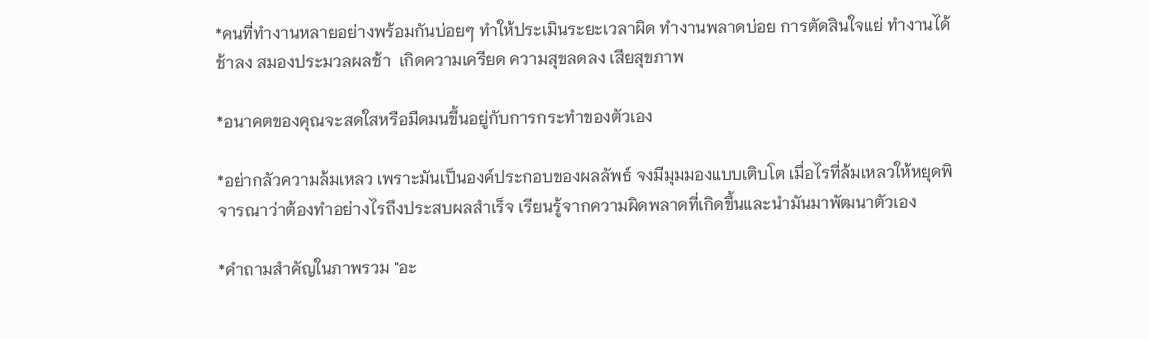*คนที่ทำงานหลายอย่างพร้อมกันบ่อยๆ ทำให้ประเมินระยะเวลาผิด ทำงานพลาดบ่อย การตัดสินใจแย่ ทำงานได้ช้าลง สมองประมวลผลช้า  เกิดความเครียด ความสุขลดลง เสียสุขภาพ

*อนาคตของคุณจะสดใสหรือมืดมนขึ้นอยู่กับการกระทำของตัวเอง

*อย่ากลัวความล้มเหลว เพราะมันเป็นองค์ประกอบของผลลัพธ์ จงมีมุมมองแบบเติบโต เมื่อไรที่ล้มเหลวให้หยุดพิจารณาว่าต้องทำอย่างไรถึงประสบผลสำเร็จ เรียนรู้จากความผิดพลาดที่เกิดขึ้นและนำมันมาพัฒนาตัวเอง

*คำถามสำคัญในภาพรวม "อะ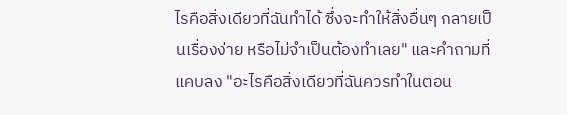ไรคือสิ่งเดียวที่ฉันทำได้ ซึ่งจะทำให้สิ่งอื่นๆ กลายเป็นเรื่องง่าย หรือไม่จำเป็นต้องทำเลย" และคำถามที่แคบลง "อะไรคือสิ่งเดียวที่ฉันควรทำในตอน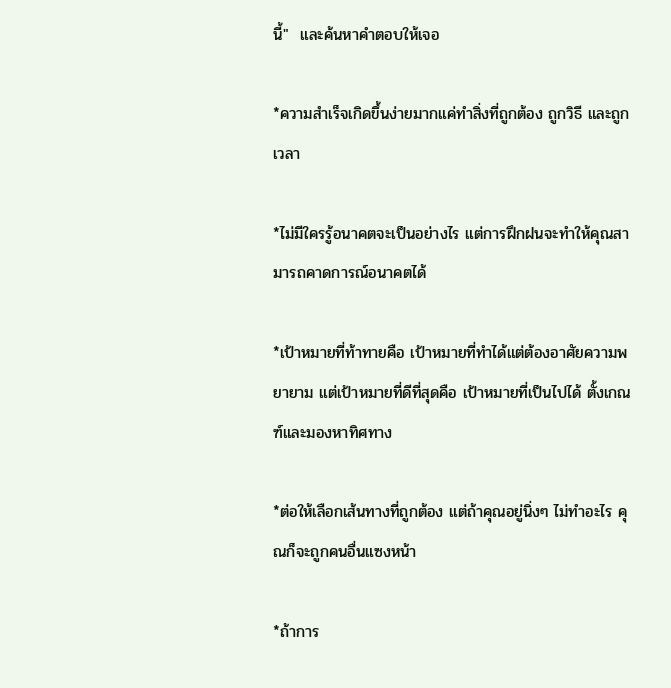นี้"  และค้นหาคำตอบให้เจอ

*ความสำเร็จเกิดขึ้นง่ายมากแค่ทำสิ่งที่ถูกต้อง ถูกวิธี และถูกเวลา

*ไม่มีใครรู้อนาคตจะเป็นอย่างไร แต่การฝึกฝนจะทำให้คุณสามารถคาดการณ์อนาคตได้

*เป้าหมายที่ท้าทายคือ เป้าหมายที่ทำได้แต่ต้องอาศัยความพยายาม แต่เป้าหมายที่ดีที่สุดคือ เป้าหมายที่เป็นไปได้ ตั้งเกณฑ์และมองหาทิศทาง

*ต่อให้เลือกเส้นทางที่ถูกต้อง แต่ถ้าคุณอยู่นิ่งๆ ไม่ทำอะไร คุณก็จะถูกคนอื่นแซงหน้า

*ถ้าการ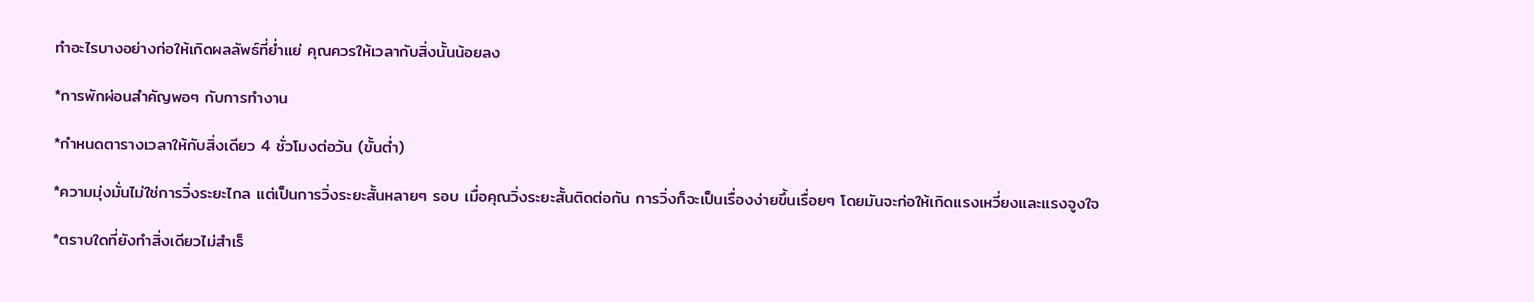ทำอะไรบางอย่างก่อให้เกิดผลลัพธ์ที่ย่ำแย่ คุณควรให้เวลากับสิ่งนั้นน้อยลง

*การพักผ่อนสำคัญพอๆ กับการทำงาน

*กำหนดตารางเวลาให้กับสิ่งเดียว 4 ชั่วโมงต่อวัน (ขั้นต่ำ)

*ความมุ่งมั่นไม่ใช่การวิ่งระยะไกล แต่เป็นการวิ่งระยะสั้นหลายๆ รอบ เมื่อคุณวิ่งระยะสั้นติดต่อกัน การวิ่งก็จะเป็นเรื่องง่ายขึ้นเรื่อยๆ โดยมันจะก่อให้เกิดแรงเหวี่ยงและแรงจูงใจ

*ตราบใดที่ยังทำสิ่งเดียวไม่สำเร็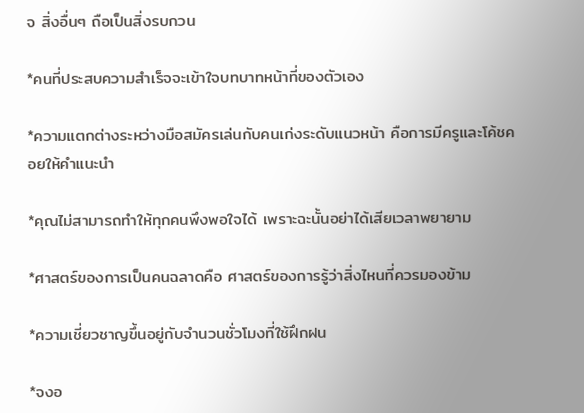จ สิ่งอื่นๆ ถือเป็นสิ่งรบกวน

*คนที่ประสบความสำเร็จจะเข้าใจบทบาทหน้าที่ของตัวเอง

*ความแตกต่างระหว่างมือสมัครเล่นกับคนเก่งระดับแนวหน้า คือการมีครูและโค้ชคอยให้คำแนะนำ

*คุณไม่สามารถทำให้ทุกคนพึงพอใจได้ เพราะฉะนั้นอย่าได้เสียเวลาพยายาม

*ศาสตร์ของการเป็นคนฉลาดคือ ศาสตร์ของการรู้ว่าสิ่งไหนที่ควรมองข้าม

*ความเชี่ยวชาญขึ้นอยู่กับจำนวนชั่วโมงที่ใช้ฝึกฝน

*จงอ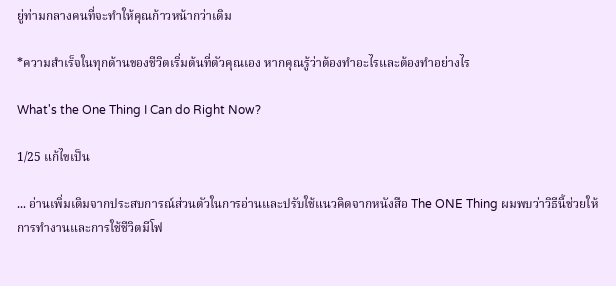ยู่ท่ามกลางคนที่จะทำให้คุณก้าวหน้ากว่าเดิม

*ความสำเร็จในทุกด้านของชีวิตเริ่มต้นที่ตัวคุณเอง หากคุณรู้ว่าต้องทำอะไรและต้องทำอย่างไร

What's the One Thing I Can do Right Now?

1/25 แก้ไขเป็น

... อ่านเพิ่มเติมจากประสบการณ์ส่วนตัวในการอ่านและปรับใช้แนวคิดจากหนังสือ The ONE Thing ผมพบว่าวิธีนี้ช่วยให้การทำงานและการใช้ชีวิตมีโฟ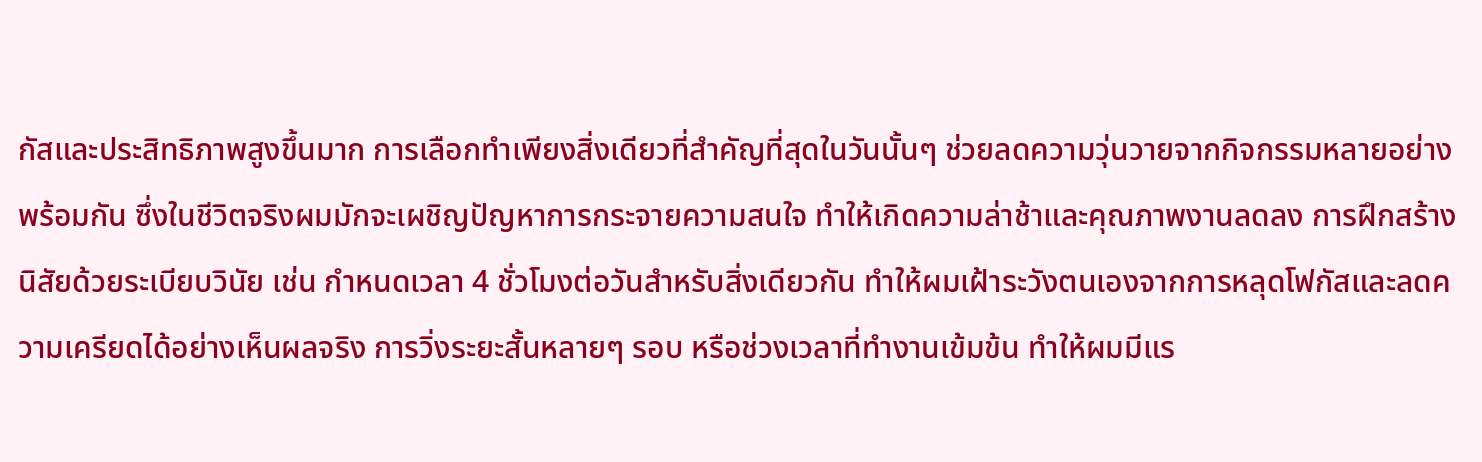กัสและประสิทธิภาพสูงขึ้นมาก การเลือกทำเพียงสิ่งเดียวที่สำคัญที่สุดในวันนั้นๆ ช่วยลดความวุ่นวายจากกิจกรรมหลายอย่างพร้อมกัน ซึ่งในชีวิตจริงผมมักจะเผชิญปัญหาการกระจายความสนใจ ทำให้เกิดความล่าช้าและคุณภาพงานลดลง การฝึกสร้างนิสัยด้วยระเบียบวินัย เช่น กำหนดเวลา 4 ชั่วโมงต่อวันสำหรับสิ่งเดียวกัน ทำให้ผมเฝ้าระวังตนเองจากการหลุดโฟกัสและลดความเครียดได้อย่างเห็นผลจริง การวิ่งระยะสั้นหลายๆ รอบ หรือช่วงเวลาที่ทำงานเข้มข้น ทำให้ผมมีแร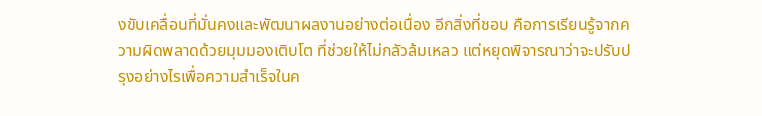งขับเคลื่อนที่มั่นคงและพัฒนาผลงานอย่างต่อเนื่อง อีกสิ่งที่ชอบ คือการเรียนรู้จากความผิดพลาดด้วยมุมมองเติบโต ที่ช่วยให้ไม่กลัวล้มเหลว แต่หยุดพิจารณาว่าจะปรับปรุงอย่างไรเพื่อความสำเร็จในค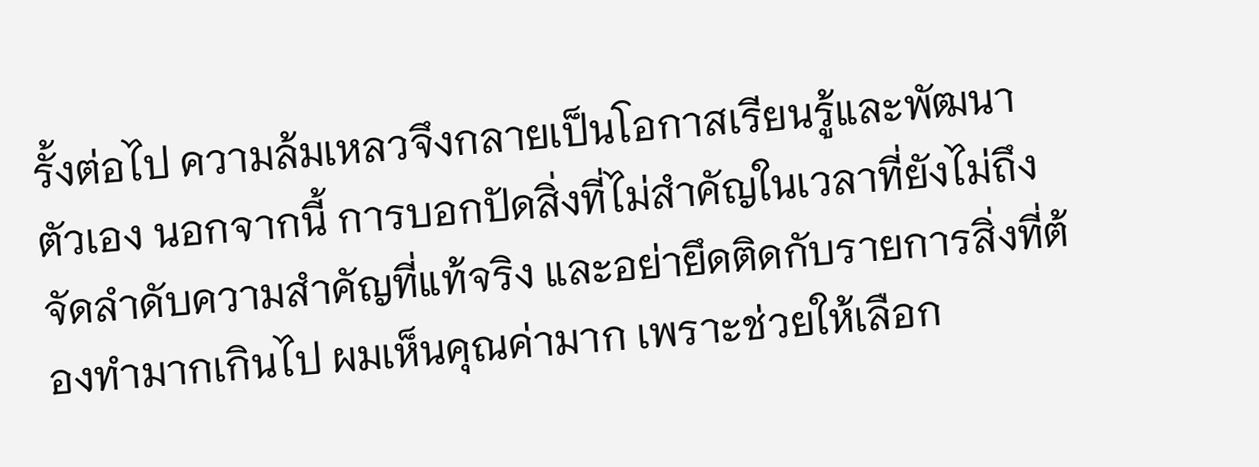รั้งต่อไป ความล้มเหลวจึงกลายเป็นโอกาสเรียนรู้และพัฒนาตัวเอง นอกจากนี้ การบอกปัดสิ่งที่ไม่สำคัญในเวลาที่ยังไม่ถึง จัดลำดับความสำคัญที่แท้จริง และอย่ายึดติดกับรายการสิ่งที่ต้องทำมากเกินไป ผมเห็นคุณค่ามาก เพราะช่วยให้เลือก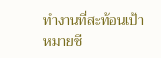ทำงานที่สะท้อนเป้าหมายชี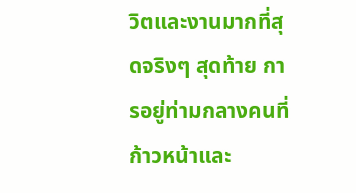วิตและงานมากที่สุดจริงๆ สุดท้าย การอยู่ท่ามกลางคนที่ก้าวหน้าและ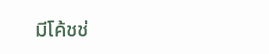มีโค้ชช่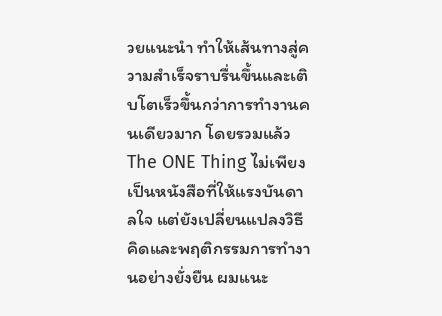วยแนะนำ ทำให้เส้นทางสู่ความสำเร็จราบรื่นขึ้นและเติบโตเร็วขึ้นกว่าการทำงานคนเดียวมาก โดยรวมแล้ว The ONE Thing ไม่เพียงเป็นหนังสือที่ให้แรงบันดาลใจ แต่ยังเปลี่ยนแปลงวิธีคิดและพฤติกรรมการทำงานอย่างยั่งยืน ผมแนะ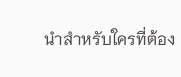นำสำหรับใครที่ต้อง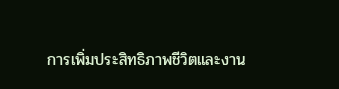การเพิ่มประสิทธิภาพชีวิตและงาน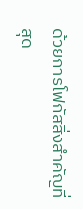ด้วยการโฟกัสสิ่งสำคัญที่สุด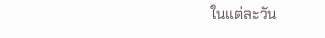ในแต่ละวัน